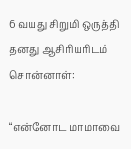6 வயது சிறுமி ஒருத்தி தனது ஆசிரியரிடம் சொன்னாள்:

“என்னோட மாமாவை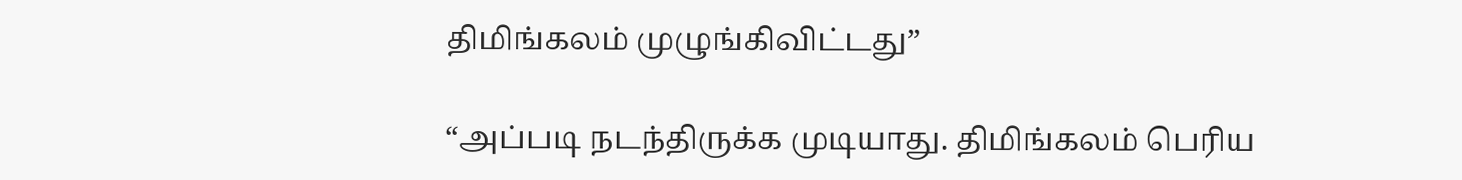திமிங்கலம் முழுங்கிவிட்டது”

“அப்படி நடந்திருக்க முடியாது. திமிங்கலம் பெரிய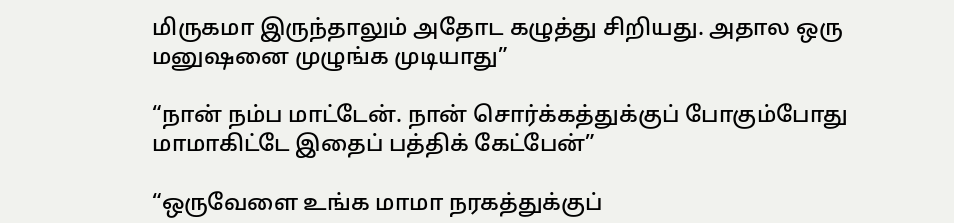மிருகமா இருந்தாலும் அதோட கழுத்து சிறியது. அதால ஒரு மனுஷனை முழுங்க முடியாது”

“நான் நம்ப மாட்டேன். நான் சொர்க்கத்துக்குப் போகும்போது மாமாகிட்டே இதைப் பத்திக் கேட்பேன்”

“ஒருவேளை உங்க மாமா நரகத்துக்குப்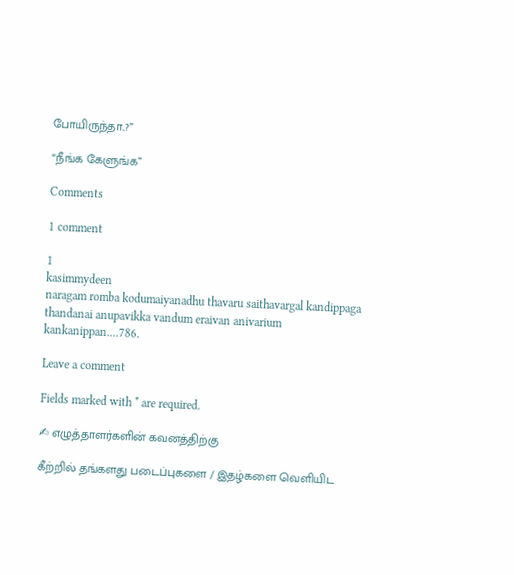போயிருந்தா..?”

“நீங்க கேளுங்க”

Comments

1 comment

1
kasimmydeen
naragam romba kodumaiyanadhu thavaru saithavargal kandippaga thandanai anupavikka vandum eraivan anivarium kankanippan....786.

Leave a comment

Fields marked with * are required.

✍ எழுத்தாளர்களின் கவனத்திற்கு

கீற்றில் தங்களது படைப்புகளை / இதழ்களை வெளியிட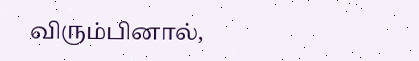விரும்பினால்,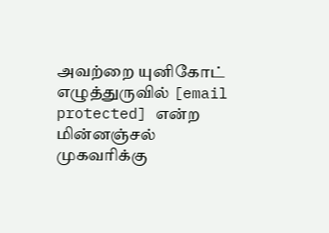அவற்றை யுனிகோட் எழுத்துருவில் [email protected] என்ற மின்னஞ்சல் முகவரிக்கு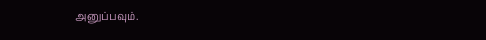அனுப்பவும்.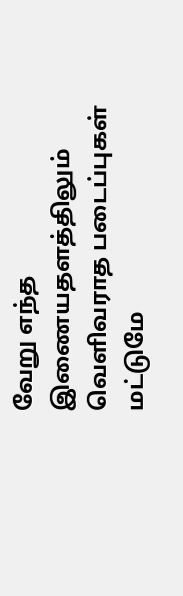வேறு எந்த இணையதளத்திலும் வெளிவராத படைப்புகள் மட்டுமே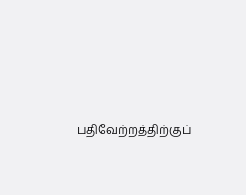பதிவேற்றத்திற்குப்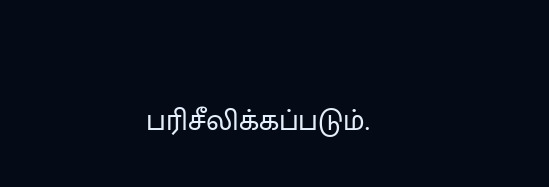பரிசீலிக்கப்படும்.